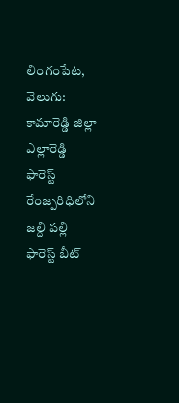లింగంపేట, వెలుగు: కామారెడ్డి జిల్లా ఎల్లారెడ్డి ఫారెస్ట్ రేంజ్పరిధిలోని జల్ది పల్లి ఫారెస్ట్ బీట్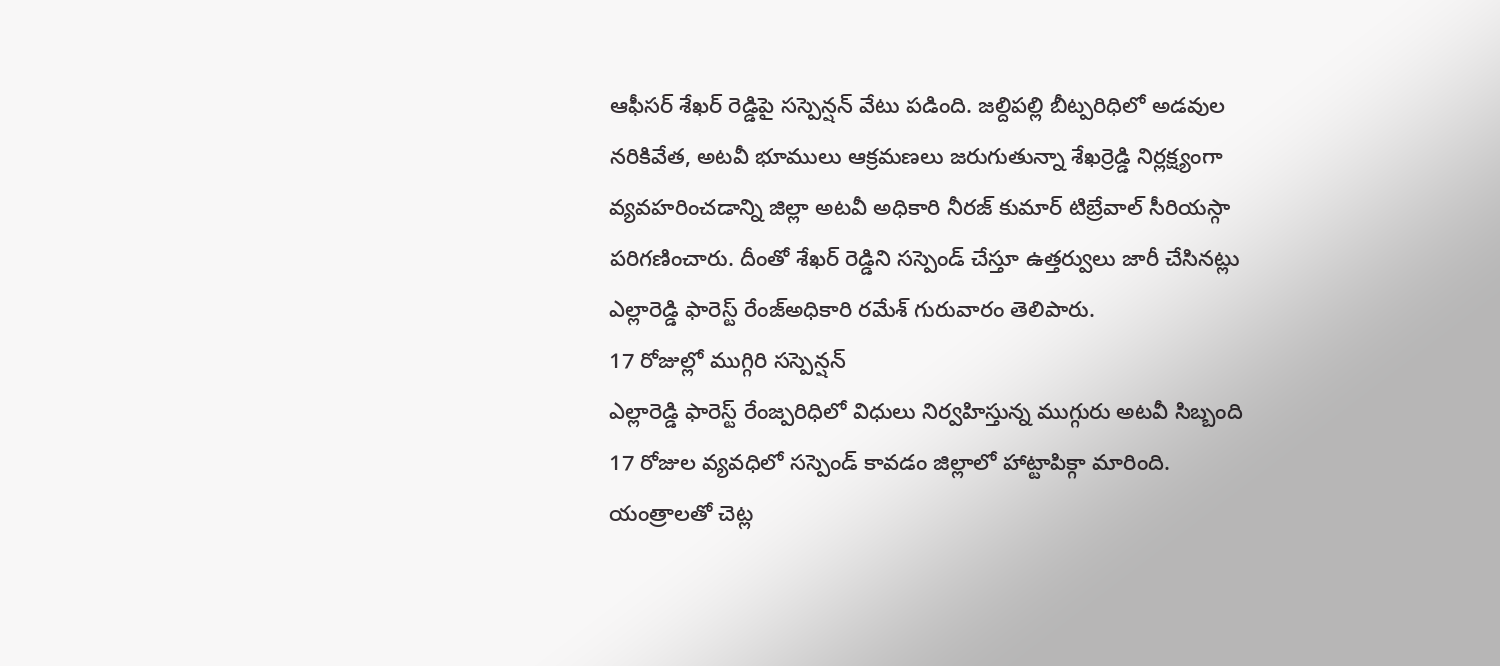ఆఫీసర్ శేఖర్ రెడ్డిపై సస్పెన్షన్ వేటు పడింది. జల్దిపల్లి బీట్పరిధిలో అడవుల నరికివేత, అటవీ భూములు ఆక్రమణలు జరుగుతున్నా శేఖర్రెడ్డి నిర్లక్ష్యంగా వ్యవహరించడాన్ని జిల్లా అటవీ అధికారి నీరజ్ కుమార్ టిబ్రేవాల్ సీరియస్గా పరిగణించారు. దీంతో శేఖర్ రెడ్డిని సస్పెండ్ చేస్తూ ఉత్తర్వులు జారీ చేసినట్లు ఎల్లారెడ్డి ఫారెస్ట్ రేంజ్అధికారి రమేశ్ గురువారం తెలిపారు.
17 రోజుల్లో ముగ్గిరి సస్పెన్షన్
ఎల్లారెడ్డి ఫారెస్ట్ రేంజ్పరిధిలో విధులు నిర్వహిస్తున్న ముగ్గురు అటవీ సిబ్బంది 17 రోజుల వ్యవధిలో సస్పెండ్ కావడం జిల్లాలో హాట్టాపిక్గా మారింది. యంత్రాలతో చెట్ల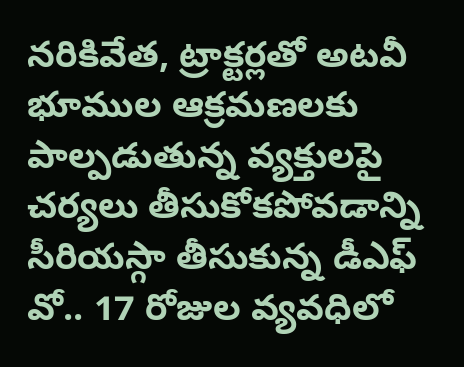నరికివేత, ట్రాక్టర్లతో అటవీ భూముల ఆక్రమణలకు పాల్పడుతున్న వ్యక్తులపై చర్యలు తీసుకోకపోవడాన్ని సీరియస్గా తీసుకున్న డీఎఫ్ వో.. 17 రోజుల వ్యవధిలో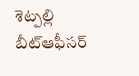శెట్పల్లి బీట్ఆఫీసర్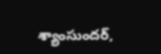శ్యాంసుందర్,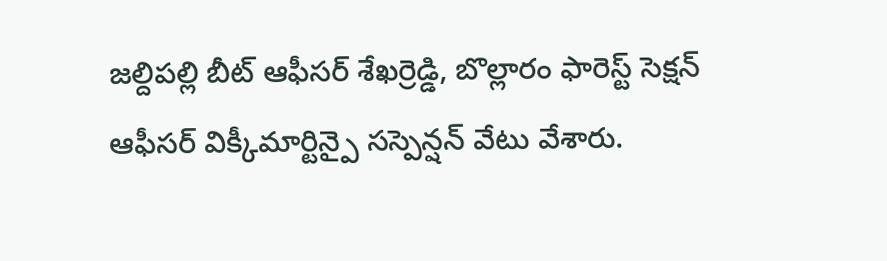జల్దిపల్లి బీట్ ఆఫీసర్ శేఖర్రెడ్డి, బొల్లారం ఫారెస్ట్ సెక్షన్ ఆఫీసర్ విక్కీమార్టిన్పై సస్పెన్షన్ వేటు వేశారు.